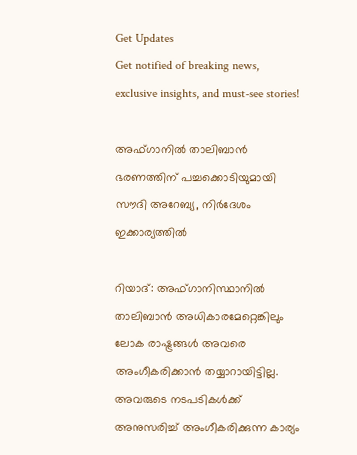Get Updates
Get notified of breaking news, exclusive insights, and must-see stories!

അഫ്ഗാനില്‍ താലിബാന്‍ ഭരണത്തിന് പച്ചക്കൊടിയുമായി സൗദി അറേബ്യ, നിര്‍ദേശം ഇക്കാര്യത്തില്‍

റിയാദ്: അഫ്ഗാനിസ്ഥാനില്‍ താലിബാന്‍ അധികാരമേറ്റെങ്കിലും ലോക രാഷ്ട്രങ്ങള്‍ അവരെ അംഗീകരിക്കാന്‍ തയ്യാറായിട്ടില്ല. അവരുടെ നടപടികള്‍ക്ക് അനുസരിച്ച് അംഗീകരിക്കുന്ന കാര്യം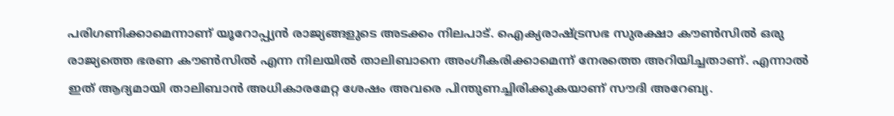പരിഗണിക്കാമെന്നാണ് യൂറോപ്പ്യന്‍ രാജ്യങ്ങളുടെ അടക്കം നിലപാട്. ഐക്യരാഷ്ട്രസഭ സുരക്ഷാ കൗണ്‍സില്‍ ഒരു രാജ്യത്തെ ഭരണ കൗണ്‍സില്‍ എന്ന നിലയില്‍ താലിബാനെ അംഗീകരിക്കാമെന്ന് നേരത്തെ അറിയിച്ചതാണ്. എന്നാല്‍ ഇത് ആദ്യമായി താലിബാന്‍ അധികാരമേറ്റ ശേഷം അവരെ പിന്തുണച്ചിരിക്കുകയാണ് സൗദി അറേബ്യ.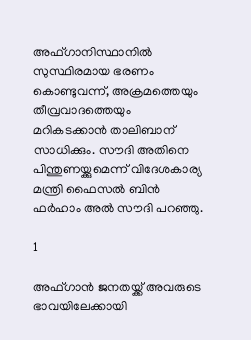അഫ്ഗാനിസ്ഥാനില്‍ സുസ്ഥിരമായ ഭരണം കൊണ്ടുവന്ന്, അക്രമത്തെയും തീവ്രവാദത്തെയും മറികടക്കാന്‍ താലിബാന് സാധിക്കും. സൗദി അതിനെ പിന്തുണയ്ക്കുമെന്ന് വിദേശകാര്യ മന്ത്രി ഫൈസല്‍ ബിന്‍ ഫര്‍ഹാം അല്‍ സൗദി പറഞ്ഞു.

1

അഫ്ഗാന്‍ ജനതയ്ക്ക് അവരുടെ ഭാവയിലേക്കായി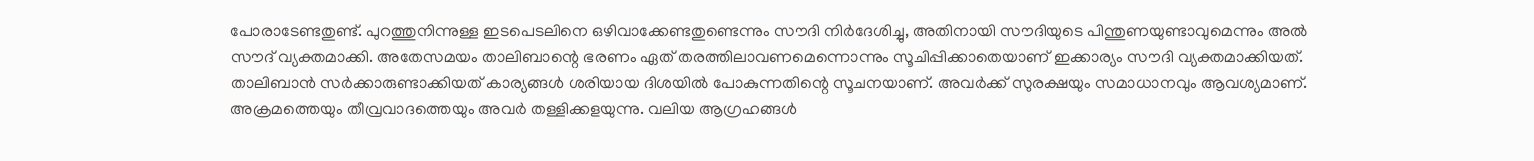പോരാടേണ്ടതുണ്ട്. പുറത്തുനിന്നുള്ള ഇടപെടലിനെ ഒഴിവാക്കേണ്ടതുണ്ടെന്നും സൗദി നിര്‍ദേശിച്ചു, അതിനായി സൗദിയുടെ പിന്തുണയുണ്ടാവുമെന്നും അല്‍ സൗദ് വ്യക്തമാക്കി. അതേസമയം താലിബാന്റെ ഭരണം ഏത് തരത്തിലാവണമെന്നൊന്നും സൂചിപ്പിക്കാതെയാണ് ഇക്കാര്യം സൗദി വ്യക്തമാക്കിയത്. താലിബാന്‍ സര്‍ക്കാരുണ്ടാക്കിയത് കാര്യങ്ങള്‍ ശരിയായ ദിശയില്‍ പോകുന്നതിന്റെ സൂചനയാണ്. അവര്‍ക്ക് സുരക്ഷയും സമാധാനവും ആവശ്യമാണ്. അക്രമത്തെയും തീവ്രവാദത്തെയും അവര്‍ തള്ളിക്കളയുന്നു. വലിയ ആഗ്രഹങ്ങള്‍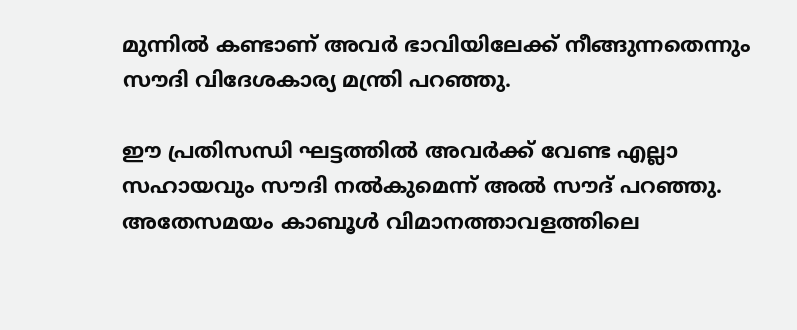മുന്നില്‍ കണ്ടാണ് അവര്‍ ഭാവിയിലേക്ക് നീങ്ങുന്നതെന്നും സൗദി വിദേശകാര്യ മന്ത്രി പറഞ്ഞു.

ഈ പ്രതിസന്ധി ഘട്ടത്തില്‍ അവര്‍ക്ക് വേണ്ട എല്ലാ സഹായവും സൗദി നല്‍കുമെന്ന് അല്‍ സൗദ് പറഞ്ഞു. അതേസമയം കാബൂള്‍ വിമാനത്താവളത്തിലെ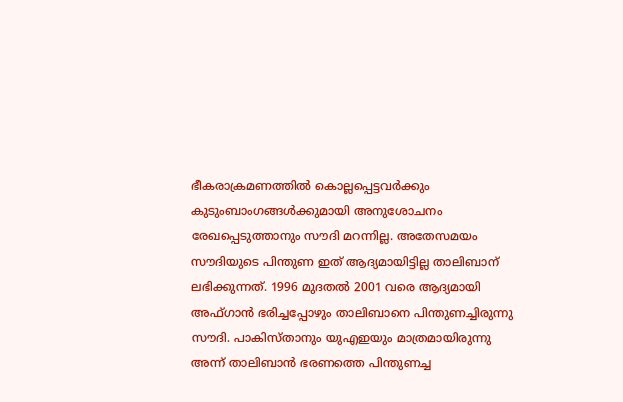ഭീകരാക്രമണത്തില്‍ കൊല്ലപ്പെട്ടവര്‍ക്കും കുടുംബാംഗങ്ങള്‍ക്കുമായി അനുശോചനം രേഖപ്പെടുത്താനും സൗദി മറന്നില്ല. അതേസമയം സൗദിയുടെ പിന്തുണ ഇത് ആദ്യമായിട്ടില്ല താലിബാന് ലഭിക്കുന്നത്. 1996 മുദതല്‍ 2001 വരെ ആദ്യമായി അഫ്ഗാന്‍ ഭരിച്ചപ്പോഴും താലിബാനെ പിന്തുണച്ചിരുന്നു സൗദി. പാകിസ്താനും യുഎഇയും മാത്രമായിരുന്നു അന്ന് താലിബാന്‍ ഭരണത്തെ പിന്തുണച്ച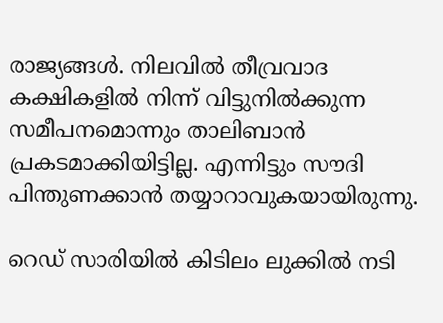രാജ്യങ്ങള്‍. നിലവില്‍ തീവ്രവാദ കക്ഷികളില്‍ നിന്ന് വിട്ടുനില്‍ക്കുന്ന സമീപനമൊന്നും താലിബാന്‍ പ്രകടമാക്കിയിട്ടില്ല. എന്നിട്ടും സൗദി പിന്തുണക്കാന്‍ തയ്യാറാവുകയായിരുന്നു.

റെഡ് സാരിയില്‍ കിടിലം ലുക്കില്‍ നടി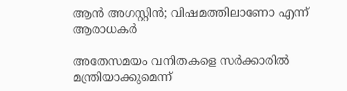ആന്‍ അഗസ്റ്റിന്‍; വിഷമത്തിലാണോ എന്ന് ആരാധകര്‍

അതേസമയം വനിതകളെ സര്‍ക്കാരില്‍ മന്ത്രിയാക്കുമെന്ന്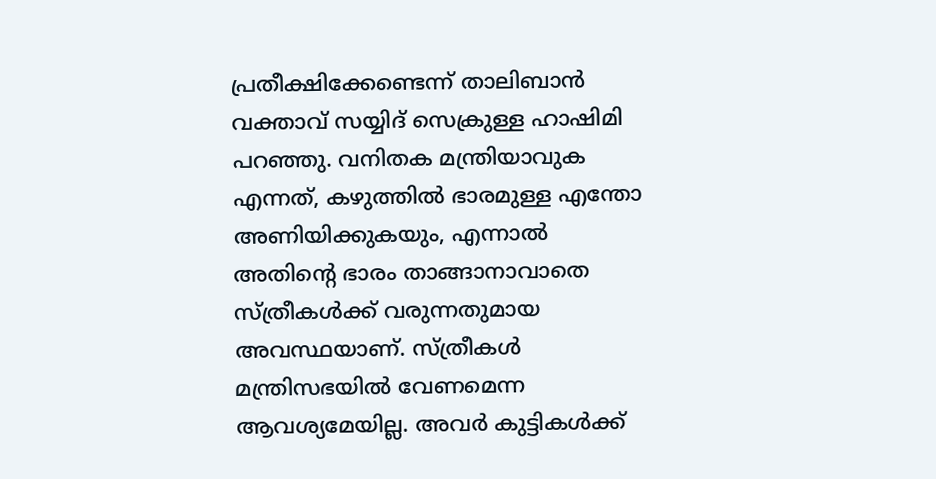പ്രതീക്ഷിക്കേണ്ടെന്ന് താലിബാന്‍ വക്താവ് സയ്യിദ് സെക്രുള്ള ഹാഷിമി പറഞ്ഞു. വനിതക മന്ത്രിയാവുക എന്നത്, കഴുത്തില്‍ ഭാരമുള്ള എന്തോ അണിയിക്കുകയും, എന്നാല്‍ അതിന്റെ ഭാരം താങ്ങാനാവാതെ സ്ത്രീകള്‍ക്ക് വരുന്നതുമായ അവസ്ഥയാണ്. സ്ത്രീകള്‍ മന്ത്രിസഭയില്‍ വേണമെന്ന ആവശ്യമേയില്ല. അവര്‍ കുട്ടികള്‍ക്ക്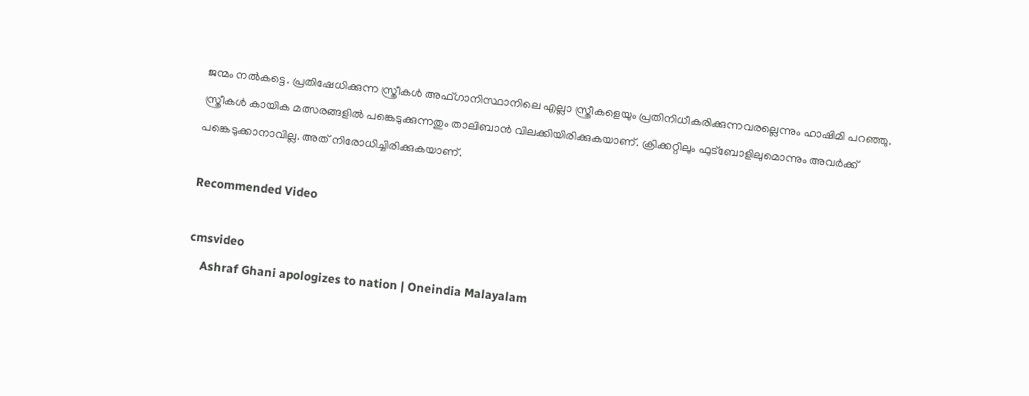ജന്മം നല്‍കട്ടെ. പ്രതിഷേധിക്കുന്ന സ്ത്രീകള്‍ അഫ്ഗാനിസ്ഥാനിലെ എല്ലാ സ്ത്രീകളെയും പ്രതിനിധീകരിക്കുന്നവരല്ലെന്നും ഹാഷിമി പറഞ്ഞു. സ്ത്രീകള്‍ കായിക മത്സരങ്ങളില്‍ പങ്കെടുക്കുന്നതും താലിബാന്‍ വിലക്കിയിരിക്കുകയാണ്. ക്രിക്കറ്റിലും ഫുട്‌ബോളിലുമൊന്നും അവര്‍ക്ക് പങ്കെടുക്കാനാവില്ല. അത് നിരോധിച്ചിരിക്കുകയാണ്.

Recommended Video

cmsvideo
    Ashraf Ghani apologizes to nation | Oneindia Malayalam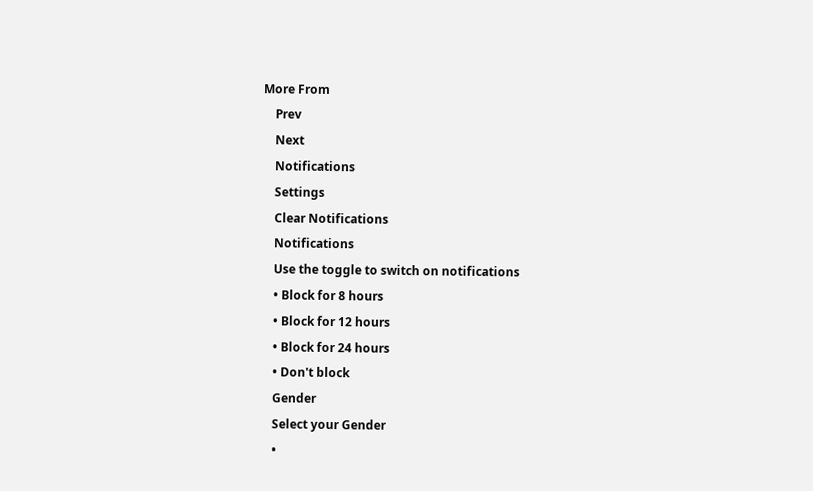More From
    Prev
    Next
    Notifications
    Settings
    Clear Notifications
    Notifications
    Use the toggle to switch on notifications
    • Block for 8 hours
    • Block for 12 hours
    • Block for 24 hours
    • Don't block
    Gender
    Select your Gender
    •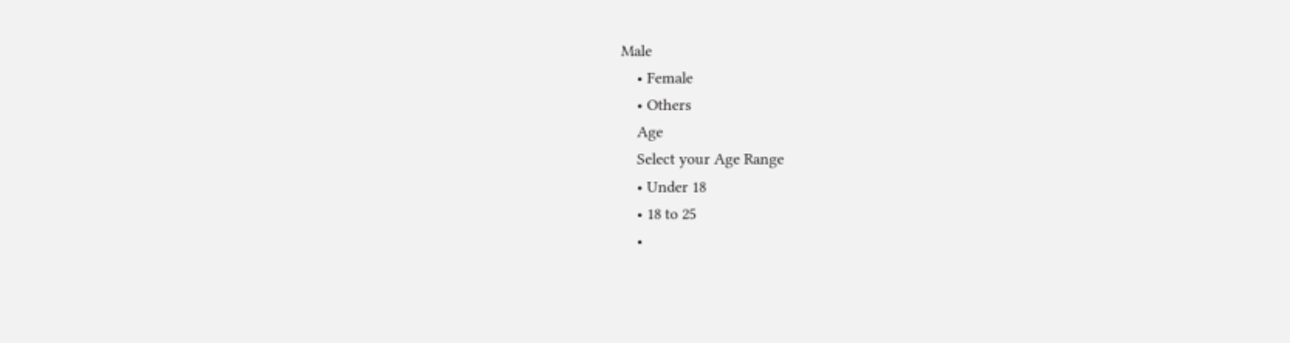Male
    • Female
    • Others
    Age
    Select your Age Range
    • Under 18
    • 18 to 25
    •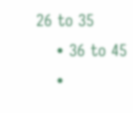26 to 35
    • 36 to 45
    •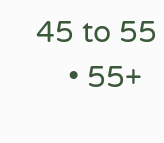45 to 55
    • 55+